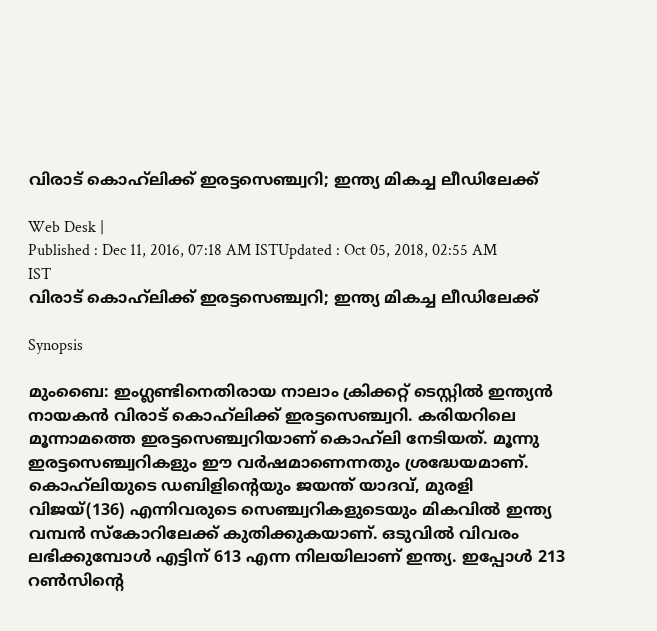വിരാട് കൊഹ്‌ലിക്ക് ഇരട്ടസെഞ്ച്വറി; ഇന്ത്യ മികച്ച ലീഡിലേക്ക്

Web Desk |
Published : Dec 11, 2016, 07:18 AM ISTUpdated : Oct 05, 2018, 02:55 AM IST
വിരാട് കൊഹ്‌ലിക്ക് ഇരട്ടസെഞ്ച്വറി; ഇന്ത്യ മികച്ച ലീഡിലേക്ക്

Synopsis

മുംബൈ: ഇംഗ്ലണ്ടിനെതിരായ നാലാം ക്രിക്കറ്റ് ടെസ്റ്റില്‍ ഇന്ത്യന്‍ നായകന്‍ വിരാട് കൊഹ്‌ലിക്ക് ഇരട്ടസെഞ്ച്വറി. കരിയറിലെ മൂന്നാമത്തെ ഇരട്ടസെഞ്ച്വറിയാണ് കൊഹ്‌ലി നേടിയത്. മൂന്നു ഇരട്ടസെഞ്ച്വറികളും ഈ വര്‍ഷമാണെന്നതും ശ്രദ്ധേയമാണ്. കൊഹ്‌ലിയുടെ ഡബിളിന്റെയും ജയന്ത് യാദവ്, മുരളി വിജയ്(136) എന്നിവരുടെ സെഞ്ച്വറികളുടെയും മികവില്‍ ഇന്ത്യ വമ്പന്‍ സ്‌കോറിലേക്ക് കുതിക്കുകയാണ്. ഒടുവില്‍ വിവരം ലഭിക്കുമ്പോള്‍ എട്ടിന് 613 എന്ന നിലയിലാണ് ഇന്ത്യ. ഇപ്പോള്‍ 213 റണ്‍സിന്റെ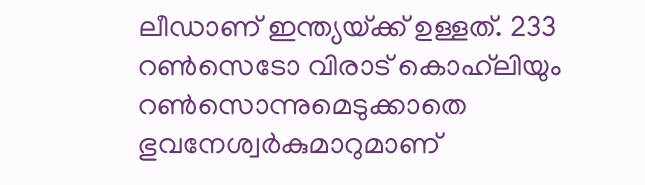ലീഡാണ് ഇന്ത്യയ്‌ക്ക് ഉള്ളത്. 233 റണ്‍സെടോ വിരാട് കൊഹ്‌ലിയും റണ്‍സൊന്നുമെടുക്കാതെ ഭുവനേശ്വര്‍കുമാറുമാണ്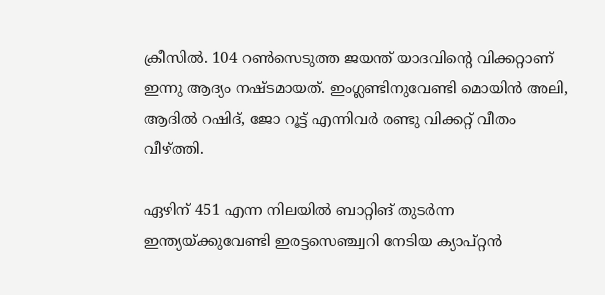ക്രീസില്‍. 104 റണ്‍സെടുത്ത ജയന്ത് യാദവിന്റെ വിക്കറ്റാണ് ഇന്നു ആദ്യം നഷ്‌ടമായത്. ഇംഗ്ലണ്ടിനുവേണ്ടി മൊയിന്‍ അലി, ആദില്‍ റഷിദ്, ജോ റൂട്ട് എന്നിവര്‍ രണ്ടു വിക്കറ്റ് വീതം വീഴ്‌ത്തി.

ഏഴിന് 451 എന്ന നിലയില്‍ ബാറ്റിങ് തുടര്‍ന്ന ഇന്ത്യയ്‌ക്കുവേണ്ടി ഇരട്ടസെഞ്ച്വറി നേടിയ ക്യാപ്റ്റന്‍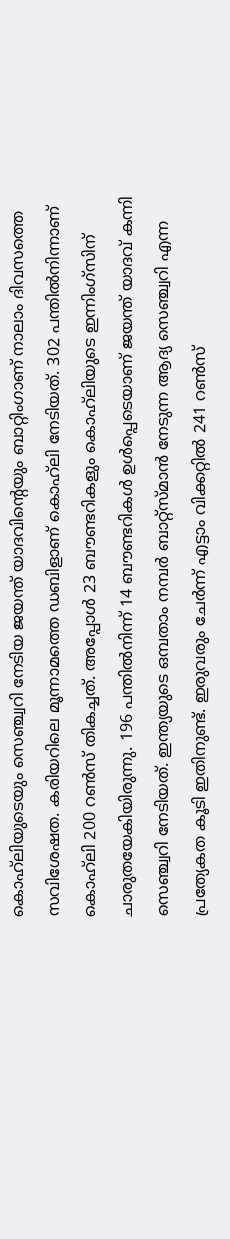കൊഹ്‌ലിയുടെയും സെഞ്ച്വറി നേടിയ ജയന്ത് യാദവിന്റെയും ബാറ്റിംഗാണ് നാലാം ദിവസത്തെ സവിശേഷത. കരിയറിലെ മൂന്നാമത്തെ ഡബിളാണ് കൊഹ്‌ലി നേടിയത്. 302 പന്തില്‍നിന്നാണ് കൊഹ്‌ലി 200 റണ്‍സ് തികച്ചത്. അപ്പോള്‍ 23 ബൗണ്ടറികളും കൊഹ്‌ലിയുടെ ഇന്നിംഗ്സിന് ചാരുതയേകിയിരുന്നു. 196 പന്തില്‍നിന്ന് 14 ബൗണ്ടറികള്‍ ഉള്‍പ്പെടെയാണ് ജയന്ത് യാദവ് കന്നി സെഞ്ച്വറി നേടിയത്. ഇന്ത്യയുടെ ഒമ്പതാം നമ്പര്‍ ബാറ്റ്‌സ്‌മാന്‍ നേടുന്ന ആദ്യ സെഞ്ച്വറി എന്ന പ്രത്യേകത കൂടി ഇതിനുണ്ട്. ഇരുവരും ചേര്‍ന്ന് എട്ടാം വിക്കറ്റില്‍ 241 റണ്‍സ്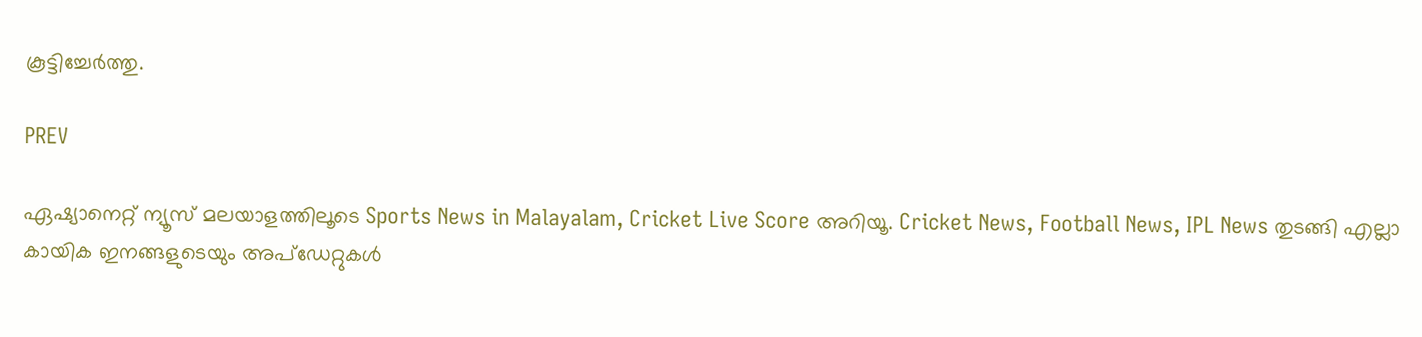കൂട്ടിച്ചേര്‍ത്തു.

PREV

ഏഷ്യാനെറ്റ് ന്യൂസ് മലയാളത്തിലൂടെ Sports News in Malayalam, Cricket Live Score അറിയൂ. Cricket News, Football News, IPL News തുടങ്ങി എല്ലാ കായിക ഇനങ്ങളുടെയും അപ്‌ഡേറ്റുകൾ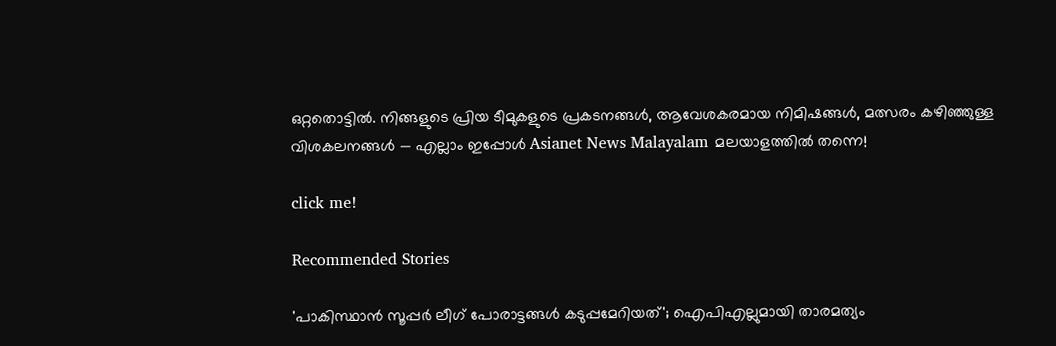ഒറ്റതൊട്ടിൽ. നിങ്ങളുടെ പ്രിയ ടീമുകളുടെ പ്രകടനങ്ങൾ, ആവേശകരമായ നിമിഷങ്ങൾ, മത്സരം കഴിഞ്ഞുള്ള വിശകലനങ്ങൾ — എല്ലാം ഇപ്പോൾ Asianet News Malayalam മലയാളത്തിൽ തന്നെ!

click me!

Recommended Stories

'പാകിസ്ഥാന്‍ സൂപ്പര്‍ ലീഗ് പോരാട്ടങ്ങള്‍ കടുപ്പമേറിയത്'; ഐപിഎല്ലുമായി താരമത്യം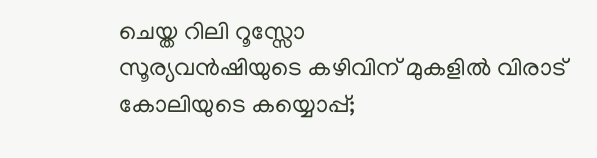ചെയ്ത റിലി റൂസ്സോ
സൂര്യവന്‍ഷിയുടെ കഴിവിന് മുകളില്‍ വിരാട് കോലിയുടെ കയ്യൊപ്പ്;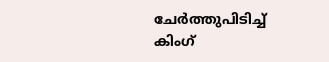ചേര്‍ത്തുപിടിച്ച് കിംഗ്